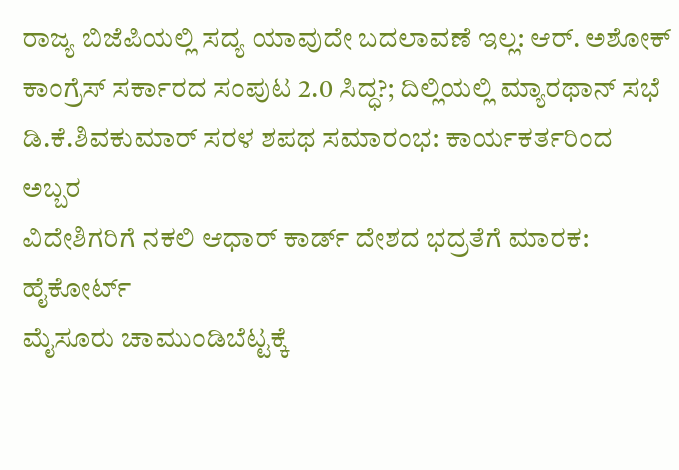ರಾಜ್ಯ ಬಿಜೆಪಿಯಲ್ಲಿ ಸದ್ಯ ಯಾವುದೇ ಬದಲಾವಣೆ ಇಲ್ಲ: ಆರ್. ಅಶೋಕ್
ಕಾಂಗ್ರೆಸ್ ಸರ್ಕಾರದ ಸಂಪುಟ 2.0 ಸಿದ್ಧ?; ದಿಲ್ಲಿಯಲ್ಲಿ ಮ್ಯಾರಥಾನ್ ಸಭೆ
ಡಿ.ಕೆ.ಶಿವಕುಮಾರ್ ಸರಳ ಶಪಥ ಸಮಾರಂಭ: ಕಾರ್ಯಕರ್ತರಿಂದ ಅಬ್ಬರ
ವಿದೇಶಿಗರಿಗೆ ನಕಲಿ ಆಧಾರ್ ಕಾರ್ಡ್ ದೇಶದ ಭದ್ರತೆಗೆ ಮಾರಕ: ಹೈಕೋರ್ಟ್
ಮೈಸೂರು ಚಾಮುಂಡಿಬೆಟ್ಟಕ್ಕೆ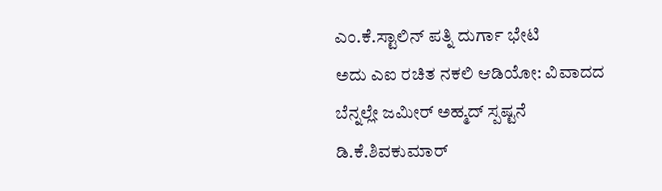ಎಂ.ಕೆ.ಸ್ಟಾಲಿನ್ ಪತ್ನಿ ದುರ್ಗಾ ಭೇಟಿ
ಅದು ಎಐ ರಚಿತ ನಕಲಿ ಆಡಿಯೋ: ವಿವಾದದ ಬೆನ್ನಲ್ಲೇ ಜಮೀರ್ ಅಹ್ಮದ್ ಸ್ಪಷ್ಟನೆ
ಡಿ.ಕೆ.ಶಿವಕುಮಾರ್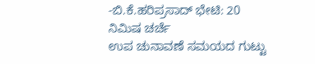-ಬಿ.ಕೆ.ಹರಿಪ್ರಸಾದ್ ಭೇಟಿ: 20 ನಿಮಿಷ ಚರ್ಚೆ
ಉಪ ಚುನಾವಣೆ ಸಮಯದ ಗುಟ್ಟು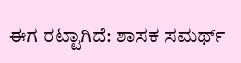ಈಗ ರಟ್ಟಾಗಿದೆ: ಶಾಸಕ ಸಮರ್ಥ್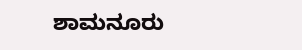ಶಾಮನೂರು